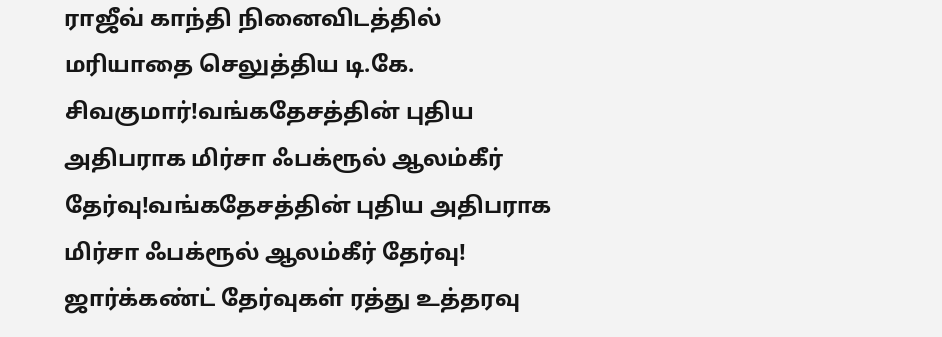ராஜீவ் காந்தி நினைவிடத்தில் மரியாதை செலுத்திய டி.கே. சிவகுமார்!வங்கதேசத்தின் புதிய அதிபராக மிர்சா ஃபக்ரூல் ஆலம்கீர் தேர்வு!வங்கதேசத்தின் புதிய அதிபராக மிர்சா ஃபக்ரூல் ஆலம்கீர் தேர்வு! ஜார்க்கண்ட் தேர்வுகள் ரத்து உத்தரவு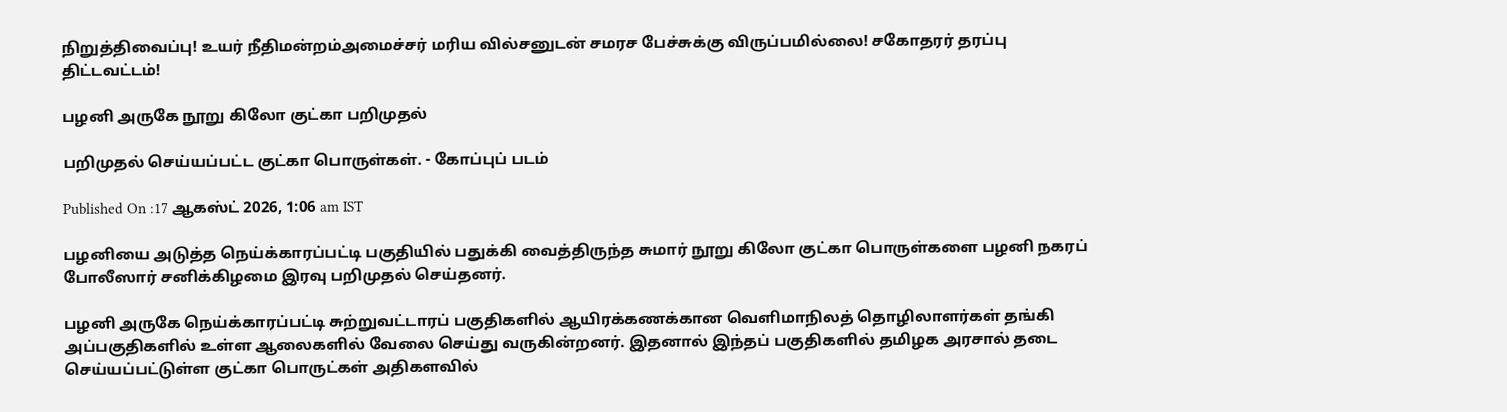நிறுத்திவைப்பு! உயர் நீதிமன்றம்அமைச்சர் மரிய வில்சனுடன் சமரச பேச்சுக்கு விருப்பமில்லை! சகோதரர் தரப்பு திட்டவட்டம்!

பழனி அருகே நூறு கிலோ குட்கா பறிமுதல்

பறிமுதல் செய்யப்பட்ட குட்கா பொருள்கள். - கோப்புப் படம்

Published On :17 ஆகஸ்ட் 2026, 1:06 am IST

பழனியை அடுத்த நெய்க்காரப்பட்டி பகுதியில் பதுக்கி வைத்திருந்த சுமார் நூறு கிலோ குட்கா பொருள்களை பழனி நகரப் போலீஸார் சனிக்கிழமை இரவு பறிமுதல் செய்தனர்.

பழனி அருகே நெய்க்காரப்பட்டி சுற்றுவட்டாரப் பகுதிகளில் ஆயிரக்கணக்கான வெளிமாநிலத் தொழிலாளர்கள் தங்கி அப்பகுதிகளில் உள்ள ஆலைகளில் வேலை செய்து வருகின்றனர். இதனால் இந்தப் பகுதிகளில் தமிழக அரசால் தடை செய்யப்பட்டுள்ள குட்கா பொருட்கள் அதிகளவில்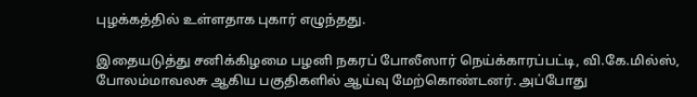புழக்கத்தில் உள்ளதாக புகார் எழுந்தது.

இதையடுத்து சனிக்கிழமை பழனி நகரப் போலீஸார் நெய்க்காரப்பட்டி, வி.கே.மில்ஸ், போலம்மாவலசு ஆகிய பகுதிகளில் ஆய்வு மேற்கொண்டனர். அப்போது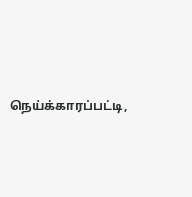நெய்க்காரப்பட்டி,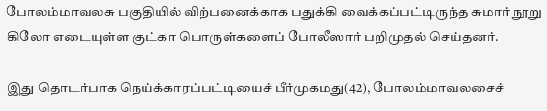போலம்மாவலசு பகுதியில் விற்பனைக்காக பதுக்கி வைக்கப்பட்டிருந்த சுமார் நூறு கிலோ எடையுள்ள குட்கா பொருள்களைப் போலீஸார் பறிமுதல் செய்தனர்.

இது தொடர்பாக நெய்க்காரப்பட்டியைச் பீர்முகமது(42), போலம்மாவலசைச்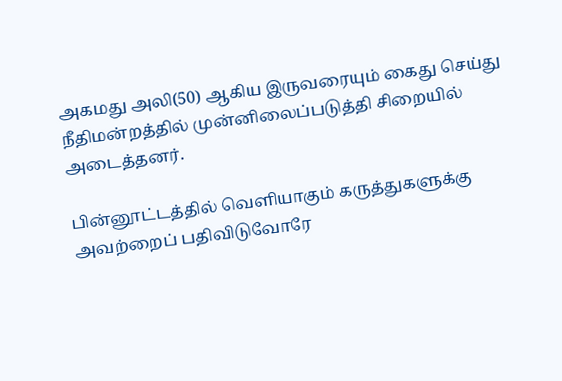அகமது அலி(50) ஆகிய இருவரையும் கைது செய்து நீதிமன்றத்தில் முன்னிலைப்படுத்தி சிறையில் அடைத்தனர்.

பின்னூட்டத்தில் வெளியாகும் கருத்துகளுக்கு அவற்றைப் பதிவிடுவோரே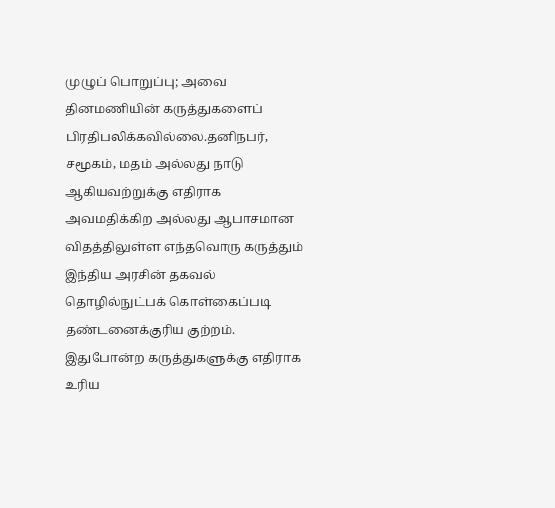முழுப் பொறுப்பு; அவை தினமணியின் கருத்துகளைப் பிரதிபலிக்கவில்லை.தனிநபர், சமூகம், மதம் அல்லது நாடு ஆகியவற்றுக்கு எதிராக அவமதிக்கிற அல்லது ஆபாசமான விதத்திலுள்ள எந்தவொரு கருத்தும் இந்திய அரசின் தகவல் தொழில்நுட்பக் கொள்கைப்படி தண்டனைக்குரிய குற்றம். இதுபோன்ற கருத்துகளுக்கு எதிராக உரிய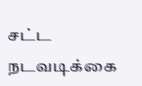சட்ட நடவடிக்கை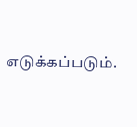எடுக்கப்படும்.